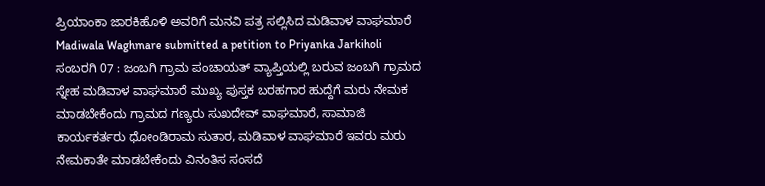ಪ್ರಿಯಾಂಕಾ ಜಾರಕಿಹೊಳಿ ಅವರಿಗೆ ಮನವಿ ಪತ್ರ ಸಲ್ಲಿಸಿದ ಮಡಿವಾಳ ವಾಘಮಾರೆ
Madiwala Waghmare submitted a petition to Priyanka Jarkiholi
ಸಂಬರಗಿ 07 : ಜಂಬಗಿ ಗ್ರಾಮ ಪಂಚಾಯತ್ ವ್ಯಾಪ್ತಿಯಲ್ಲಿ ಬರುವ ಜಂಬಗಿ ಗ್ರಾಮದ ಸ್ನೇಹ ಮಡಿವಾಳ ವಾಘಮಾರೆ ಮುಖ್ಯ ಪುಸ್ತಕ ಬರಹಗಾರ ಹುದ್ದೆಗೆ ಮರು ನೇಮಕ ಮಾಡಬೇಕೆಂದು ಗ್ರಾಮದ ಗಣ್ಯರು ಸುಖದೇವ್ ವಾಘಮಾರೆ, ಸಾಮಾಜಿ ಕಾರ್ಯಕರ್ತರು ಧೋಂಡಿರಾಮ ಸುತಾರ, ಮಡಿವಾಳ ವಾಘಮಾರೆ ಇವರು ಮರು ನೇಮಕಾತೇ ಮಾಡಬೇಕೆಂದು ವಿನಂತಿಸ ಸಂಸದೆ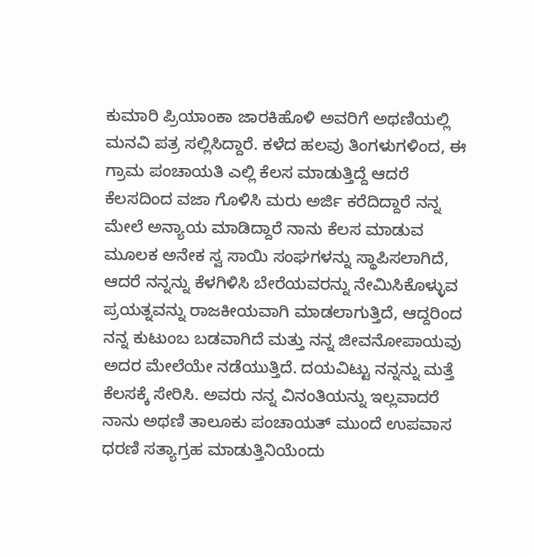ಕುಮಾರಿ ಪ್ರಿಯಾಂಕಾ ಜಾರಕಿಹೊಳಿ ಅವರಿಗೆ ಅಥಣಿಯಲ್ಲಿ ಮನವಿ ಪತ್ರ ಸಲ್ಲಿಸಿದ್ದಾರೆ. ಕಳೆದ ಹಲವು ತಿಂಗಳುಗಳಿಂದ, ಈ ಗ್ರಾಮ ಪಂಚಾಯತಿ ಎಲ್ಲಿ ಕೆಲಸ ಮಾಡುತ್ತಿದ್ದೆ ಆದರೆ ಕೆಲಸದಿಂದ ವಜಾ ಗೊಳಿಸಿ ಮರು ಅರ್ಜಿ ಕರೆದಿದ್ದಾರೆ ನನ್ನ ಮೇಲೆ ಅನ್ಯಾಯ ಮಾಡಿದ್ದಾರೆ ನಾನು ಕೆಲಸ ಮಾಡುವ ಮೂಲಕ ಅನೇಕ ಸ್ವ ಸಾಯಿ ಸಂಘಗಳನ್ನು ಸ್ಥಾಪಿಸಲಾಗಿದೆ,
ಆದರೆ ನನ್ನನ್ನು ಕೆಳಗಿಳಿಸಿ ಬೇರೆಯವರನ್ನು ನೇಮಿಸಿಕೊಳ್ಳುವ ಪ್ರಯತ್ನವನ್ನು ರಾಜಕೀಯವಾಗಿ ಮಾಡಲಾಗುತ್ತಿದೆ, ಆದ್ದರಿಂದ ನನ್ನ ಕುಟುಂಬ ಬಡವಾಗಿದೆ ಮತ್ತು ನನ್ನ ಜೀವನೋಪಾಯವು ಅದರ ಮೇಲೆಯೇ ನಡೆಯುತ್ತಿದೆ. ದಯವಿಟ್ಟು ನನ್ನನ್ನು ಮತ್ತೆ ಕೆಲಸಕ್ಕೆ ಸೇರಿಸಿ. ಅವರು ನನ್ನ ವಿನಂತಿಯನ್ನು ಇಲ್ಲವಾದರೆ ನಾನು ಅಥಣಿ ತಾಲೂಕು ಪಂಚಾಯತ್ ಮುಂದೆ ಉಪವಾಸ ಧರಣಿ ಸತ್ಯಾಗ್ರಹ ಮಾಡುತ್ತಿನಿಯೆಂದು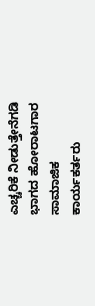ಎಚ್ಚರಿಕೆ ನೀಡುತ್ತೇನೆಗಡಿ ಭಾಗದ ಹೋರಾಟಗಾರ ಸಾಮಾಜಿಕ ಕಾರ್ಯಕರ್ತರು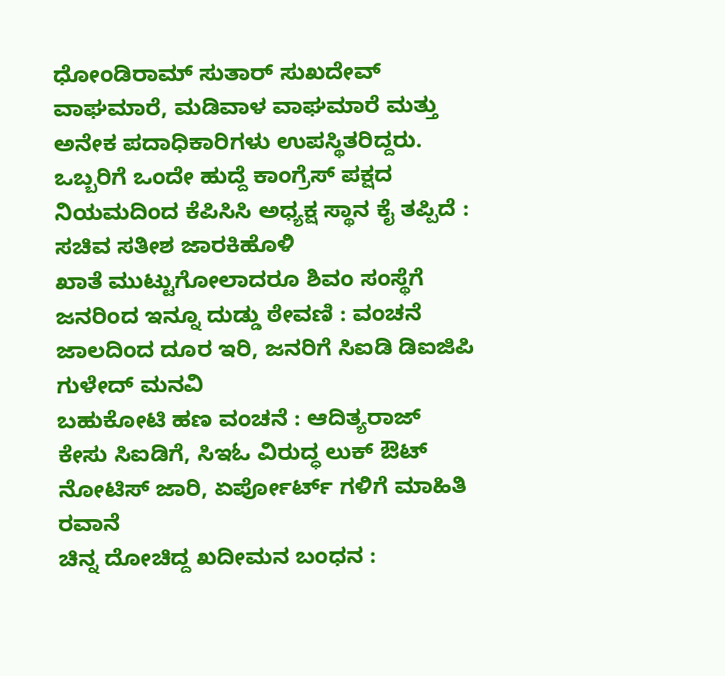ಧೋಂಡಿರಾಮ್ ಸುತಾರ್ ಸುಖದೇವ್ ವಾಘಮಾರೆ, ಮಡಿವಾಳ ವಾಘಮಾರೆ ಮತ್ತು ಅನೇಕ ಪದಾಧಿಕಾರಿಗಳು ಉಪಸ್ಥಿತರಿದ್ದರು.
ಒಬ್ಬರಿಗೆ ಒಂದೇ ಹುದ್ದೆ ಕಾಂಗ್ರೆಸ್ ಪಕ್ಷದ ನಿಯಮದಿಂದ ಕೆಪಿಸಿಸಿ ಅಧ್ಯಕ್ಷ ಸ್ಥಾನ ಕೈ ತಪ್ಪಿದೆ : ಸಚಿವ ಸತೀಶ ಜಾರಕಿಹೊಳಿ
ಖಾತೆ ಮುಟ್ಟುಗೋಲಾದರೂ ಶಿವಂ ಸಂಸ್ಥೆಗೆ ಜನರಿಂದ ಇನ್ನೂ ದುಡ್ಡು ಠೇವಣಿ : ವಂಚನೆ ಜಾಲದಿಂದ ದೂರ ಇರಿ, ಜನರಿಗೆ ಸಿಐಡಿ ಡಿಐಜಿಪಿ ಗುಳೇದ್ ಮನವಿ
ಬಹುಕೋಟಿ ಹಣ ವಂಚನೆ : ಆದಿತ್ಯರಾಜ್ ಕೇಸು ಸಿಐಡಿಗೆ, ಸಿಇಓ ವಿರುದ್ಧ ಲುಕ್ ಔಟ್ ನೋಟಿಸ್ ಜಾರಿ, ಏರ್ಪೋರ್ಟ್ ಗಳಿಗೆ ಮಾಹಿತಿ ರವಾನೆ
ಚಿನ್ನ ದೋಚಿದ್ದ ಖದೀಮನ ಬಂಧನ :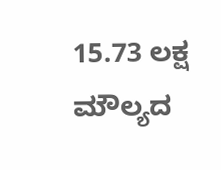15.73 ಲಕ್ಷ ಮೌಲ್ಯದ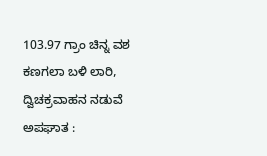103.97 ಗ್ರಾಂ ಚಿನ್ನ ವಶ
ಕಣಗಲಾ ಬಳಿ ಲಾರಿ, ದ್ವಿಚಕ್ರವಾಹನ ನಡುವೆ ಅಪಘಾತ :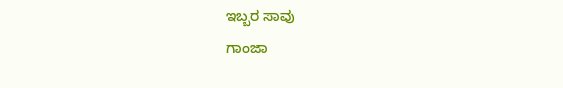ಇಬ್ಬರ ಸಾವು
ಗಾಂಜಾ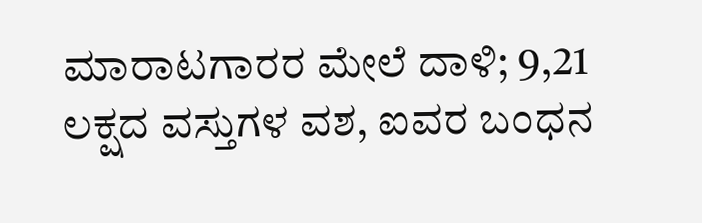ಮಾರಾಟಗಾರರ ಮೇಲೆ ದಾಳಿ; 9,21 ಲಕ್ಷದ ವಸ್ತುಗಳ ವಶ, ಐವರ ಬಂಧನ